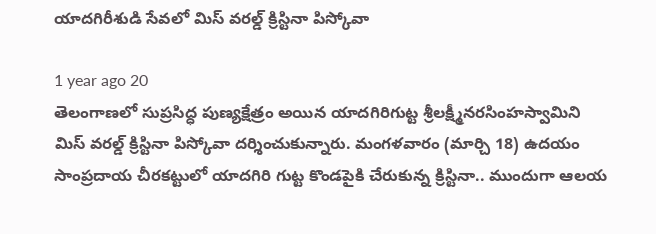యాదగిరీశుడి సేవలో మిస్‌ వరల్డ్‌ క్రిస్టినా పిస్కోవా

1 year ago 20
తెలంగాణలో సుప్రసిద్ధ పుణ్యక్షేత్రం అయిన యాదగిరిగుట్ట శ్రీలక్ష్మీనరసింహస్వామిని మిస్‌ వరల్డ్‌ క్రిస్టినా పిస్కోవా దర్శించుకున్నారు. మంగళవారం (మార్చి 18) ఉదయం సాంప్రదాయ చీరకట్టులో యాదగిరి గుట్ట కొండపైకి చేరుకున్న క్రిస్టినా.. ముందుగా ఆలయ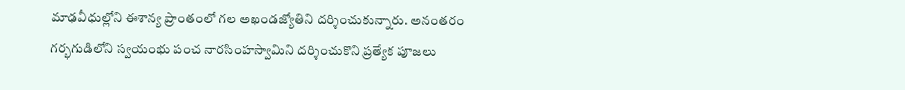మాఢవీధుల్లోని ఈశాన్య ప్రాంతంలో గల అఖండజ్యోతిని దర్శించుకున్నారు. అనంతరం గర్భగుడిలోని స్వయంభు పంచ నారసింహస్వామిని దర్శించుకొని ప్రత్యేక పూజలు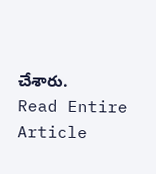చేశారు.
Read Entire Article